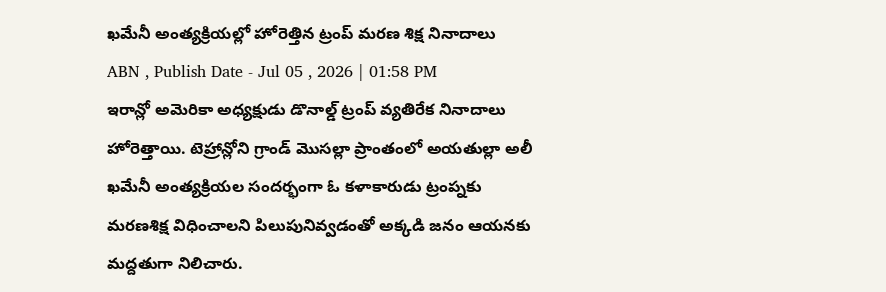ఖమేనీ అంత్యక్రియల్లో హోరెత్తిన ట్రంప్ మరణ శిక్ష నినాదాలు
ABN , Publish Date - Jul 05 , 2026 | 01:58 PM
ఇరాన్లో అమెరికా అధ్యక్షుడు డొనాల్డ్ ట్రంప్ వ్యతిరేక నినాదాలు హోరెత్తాయి. టెహ్రాన్లోని గ్రాండ్ మొసల్లా ప్రాంతంలో అయతుల్లా అలీ ఖమేనీ అంత్యక్రియల సందర్భంగా ఓ కళాకారుడు ట్రంప్నకు మరణశిక్ష విధించాలని పిలుపునివ్వడంతో అక్కడి జనం ఆయనకు మద్దతుగా నిలిచారు.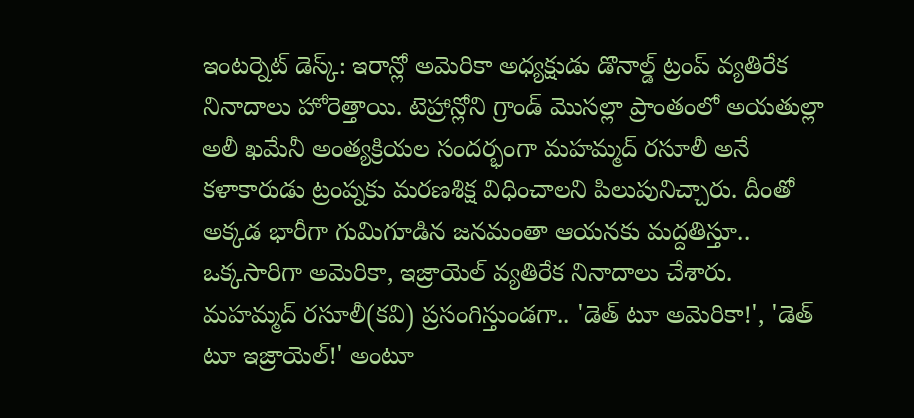ఇంటర్నెట్ డెస్క్: ఇరాన్లో అమెరికా అధ్యక్షుడు డొనాల్డ్ ట్రంప్ వ్యతిరేక నినాదాలు హోరెత్తాయి. టెహ్రాన్లోని గ్రాండ్ మొసల్లా ప్రాంతంలో అయతుల్లా అలీ ఖమేనీ అంత్యక్రియల సందర్భంగా మహమ్మద్ రసూలీ అనే కళాకారుడు ట్రంప్నకు మరణశిక్ష విధించాలని పిలుపునిచ్చారు. దీంతో అక్కడ భారీగా గుమిగూడిన జనమంతా ఆయనకు మద్దతిస్తూ.. ఒక్కసారిగా అమెరికా, ఇజ్రాయెల్ వ్యతిరేక నినాదాలు చేశారు.
మహమ్మద్ రసూలీ(కవి) ప్రసంగిస్తుండగా.. 'డెత్ టూ అమెరికా!', 'డెత్ టూ ఇజ్రాయెల్!' అంటూ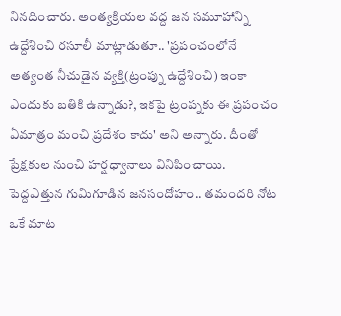నినదించారు. అంత్యక్రియల వద్ద జన సమూహాన్ని ఉద్దేశించి రసూలీ మాట్లాడుతూ.. 'ప్రపంచంలోనే అత్యంత నీచుడైన వ్యక్తి(ట్రంప్ను ఉద్దేశించి) ఇంకా ఎందుకు బతికి ఉన్నాడు?, ఇకపై ట్రంప్నకు ఈ ప్రపంచం ఏమాత్రం మంచి ప్రదేశం కాదు' అని అన్నారు. దీంతో ప్రేక్షకుల నుంచి హర్షధ్వానాలు వినిపించాయి. పెద్దఎత్తున గుమిగూడిన జనసందోహం.. తమందరి నోట ఒకే మాట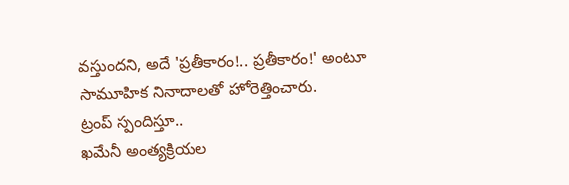వస్తుందని, అదే 'ప్రతీకారం!.. ప్రతీకారం!' అంటూ సామూహిక నినాదాలతో హోరెత్తించారు.
ట్రంప్ స్పందిస్తూ..
ఖమేనీ అంత్యక్రియల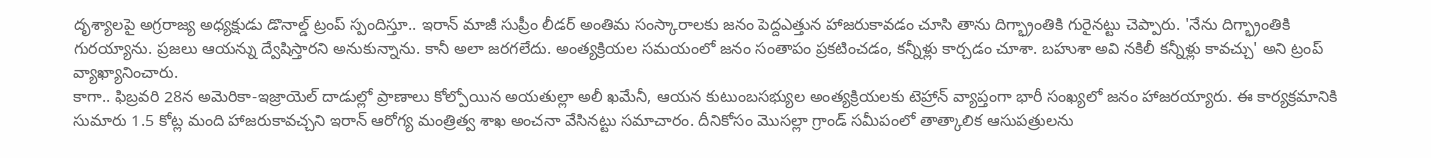దృశ్యాలపై అగ్రరాజ్య అధ్యక్షుడు డొనాల్డ్ ట్రంప్ స్పందిస్తూ.. ఇరాన్ మాజీ సుప్రీం లీడర్ అంతిమ సంస్కారాలకు జనం పెద్దఎత్తున హాజరుకావడం చూసి తాను దిగ్భ్రాంతికి గురైనట్టు చెప్పారు. 'నేను దిగ్భ్రాంతికి గురయ్యాను. ప్రజలు ఆయన్ను ద్వేషిస్తారని అనుకున్నాను. కానీ అలా జరగలేదు. అంత్యక్రియల సమయంలో జనం సంతాపం ప్రకటించడం, కన్నీళ్లు కార్చడం చూశా. బహుశా అవి నకిలీ కన్నీళ్లు కావచ్చు' అని ట్రంప్ వ్యాఖ్యానించారు.
కాగా.. ఫిబ్రవరి 28న అమెరికా-ఇజ్రాయెల్ దాడుల్లో ప్రాణాలు కోల్పోయిన అయతుల్లా అలీ ఖమేనీ, ఆయన కుటుంబసభ్యుల అంత్యక్రియలకు టెహ్రాన్ వ్యాప్తంగా భారీ సంఖ్యలో జనం హాజరయ్యారు. ఈ కార్యక్రమానికి సుమారు 1.5 కోట్ల మంది హాజరుకావచ్చని ఇరాన్ ఆరోగ్య మంత్రిత్వ శాఖ అంచనా వేసినట్టు సమాచారం. దీనికోసం మొసల్లా గ్రాండ్ సమీపంలో తాత్కాలిక ఆసుపత్రులను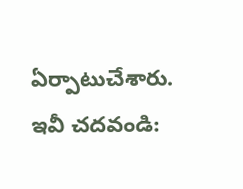ఏర్పాటుచేశారు.
ఇవీ చదవండి: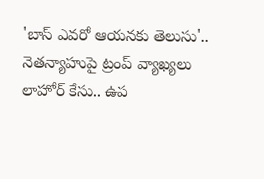'బాస్ ఎవరో ఆయనకు తెలుసు'.. నెతన్యాహుపై ట్రంప్ వ్యాఖ్యలు
లాహోర్ కేసు.. ఉప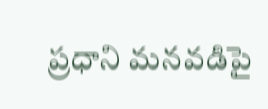ప్రధాని మనవడిపై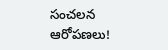సంచలన ఆరోపణలు!